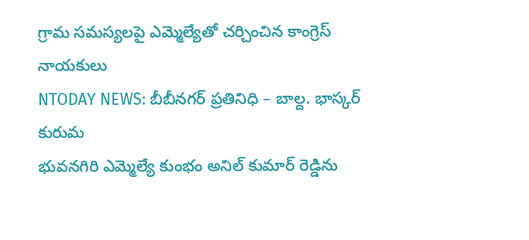గ్రామ సమస్యలపై ఎమ్మెల్యేతో చర్చించిన కాంగ్రెస్ నాయకులు
NTODAY NEWS: బీబీనగర్ ప్రతినిధి – బాల్ద. భాస్కర్ కురుమ
భువనగిరి ఎమ్మెల్యే కుంభం అనిల్ కుమార్ రెడ్డిను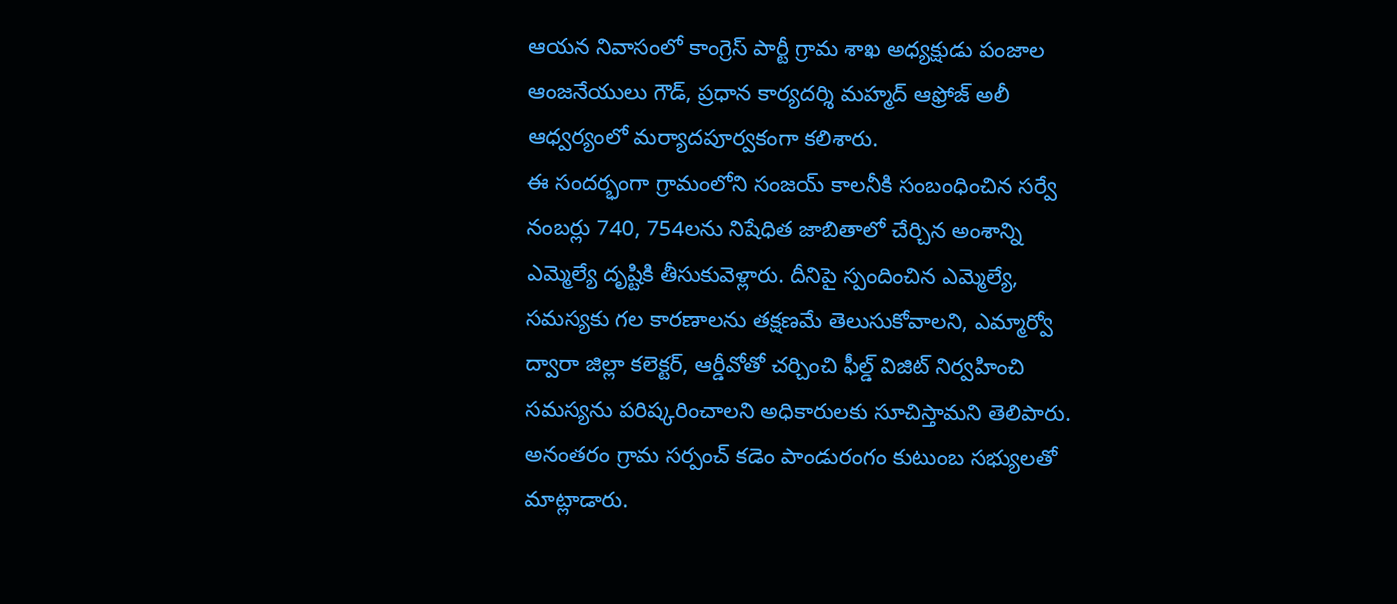ఆయన నివాసంలో కాంగ్రెస్ పార్టీ గ్రామ శాఖ అధ్యక్షుడు పంజాల ఆంజనేయులు గౌడ్, ప్రధాన కార్యదర్శి మహ్మద్ ఆఫ్రోజ్ అలీ ఆధ్వర్యంలో మర్యాదపూర్వకంగా కలిశారు.
ఈ సందర్భంగా గ్రామంలోని సంజయ్ కాలనీకి సంబంధించిన సర్వే నంబర్లు 740, 754లను నిషేధిత జాబితాలో చేర్చిన అంశాన్ని ఎమ్మెల్యే దృష్టికి తీసుకువెళ్లారు. దీనిపై స్పందించిన ఎమ్మెల్యే, సమస్యకు గల కారణాలను తక్షణమే తెలుసుకోవాలని, ఎమ్మార్వో ద్వారా జిల్లా కలెక్టర్, ఆర్డీవోతో చర్చించి ఫీల్డ్ విజిట్ నిర్వహించి సమస్యను పరిష్కరించాలని అధికారులకు సూచిస్తామని తెలిపారు.
అనంతరం గ్రామ సర్పంచ్ కడెం పాండురంగం కుటుంబ సభ్యులతో మాట్లాడారు.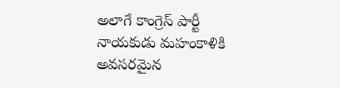అలాగే కాంగ్రెస్ పార్టీ నాయకుడు మహంకాళికి అవసరమైన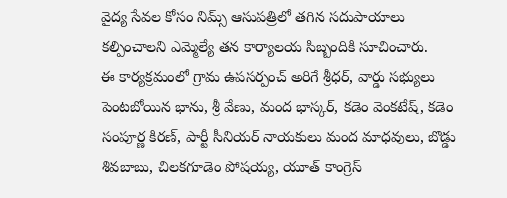వైద్య సేవల కోసం నిమ్స్ ఆసుపత్రిలో తగిన సదుపాయాలు కల్పించాలని ఎమ్మెల్యే తన కార్యాలయ సిబ్బందికి సూచించారు.
ఈ కార్యక్రమంలో గ్రామ ఉపసర్పంచ్ అరిగే శ్రీధర్, వార్డు సభ్యులు పెంటబోయిన భాను, శ్రీ వేణు, మంద భాస్కర్, కడెం వెంకటేష్, కడెం సంపూర్ణ కిరణ్, పార్టీ సీనియర్ నాయకులు మంద మాధవులు, బొడ్డు శివబాబు, చిలకగూడెం పోషయ్య, యూత్ కాంగ్రెస్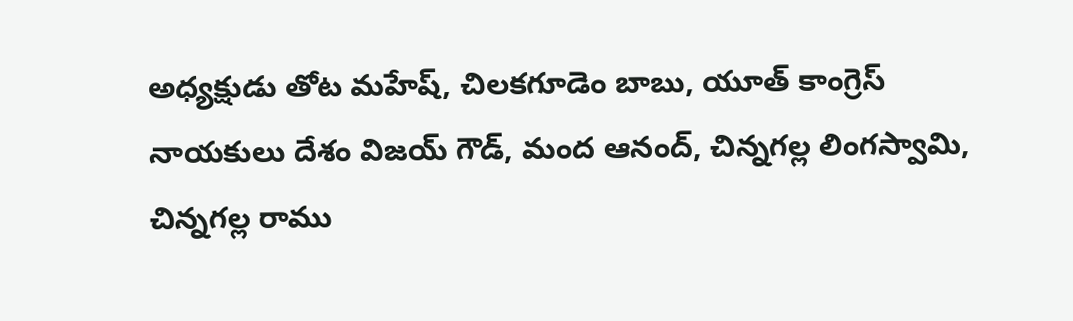అధ్యక్షుడు తోట మహేష్, చిలకగూడెం బాబు, యూత్ కాంగ్రెస్ నాయకులు దేశం విజయ్ గౌడ్, మంద ఆనంద్, చిన్నగల్ల లింగస్వామి, చిన్నగల్ల రాము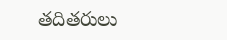తదితరులు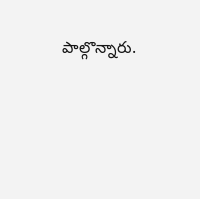పాల్గొన్నారు.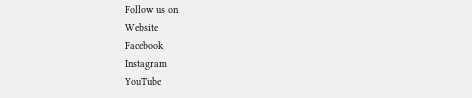Follow us on
Website
Facebook
Instagram
YouTube